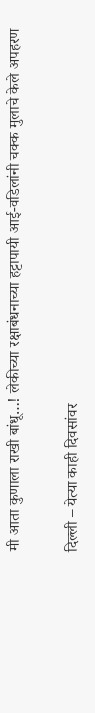मी आता कुणाला राखी बांधू…! लेकीच्या रक्षाबंधनाच्या हट्टापायी आई-वडिलांनी चक्क मुलाचे केले अपहरण

दिल्ली – येत्या काही दिवसांवर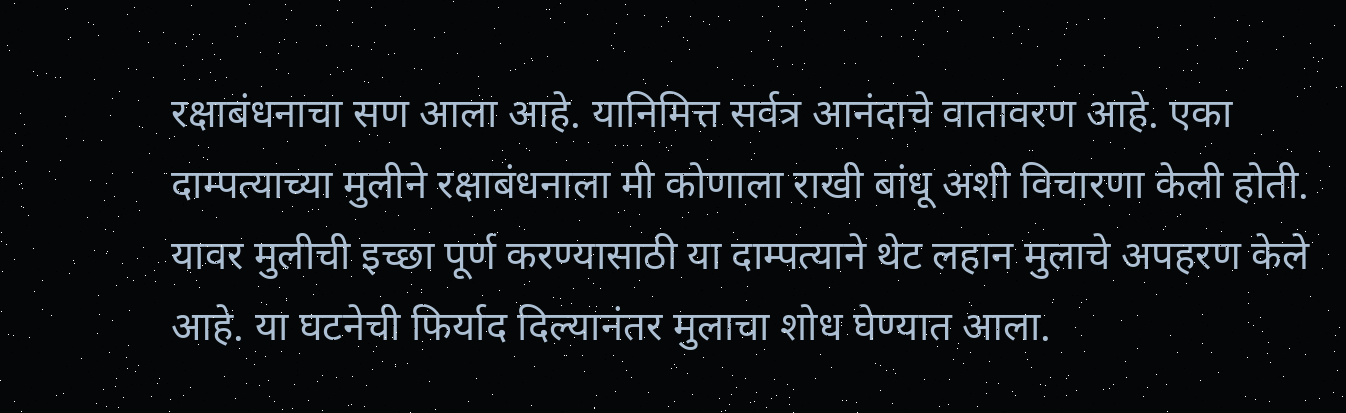रक्षाबंधनाचा सण आला आहे. यानिमित्त सर्वत्र आनंदाचे वातावरण आहे. एका दाम्पत्याच्या मुलीने रक्षाबंधनाला मी कोणाला राखी बांधू अशी विचारणा केली होती. यावर मुलीची इच्छा पूर्ण करण्यासाठी या दाम्पत्याने थेट लहान मुलाचे अपहरण केले आहे. या घटनेची फिर्याद दिल्यानंतर मुलाचा शोध घेण्यात आला.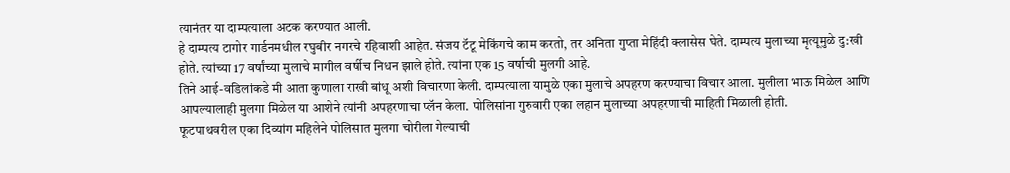त्यानंतर या दाम्पत्याला अटक करण्यात आली.
हे दाम्पत्य टागोर गार्डनमधील रघुबीर नगरचे रहिवाशी आहेत. संजय टॅटू मेकिंगचे काम करतो, तर अनिता गुप्ता मेहिंदी क्लासेस घेते. दाम्पत्य मुलाच्या मृत्यूमुळे दु:खी होते. त्यांच्या 17 वर्षांच्या मुलाचे मागील वर्षीच निधन झाले होते. त्यांना एक 15 वर्षाची मुलगी आहे.
तिने आई-वडिलांकडे मी आता कुणाला राखी बांधू अशी विचारणा केली. दाम्पत्याला यामुळे एका मुलाचे अपहरण करण्याचा विचार आला. मुलीला भाऊ मिळेल आणि आपल्यालाही मुलगा मिळेल या आशेने त्यांनी अपहरणाचा प्लॅन केला. पोलिसांना गुरुवारी एका लहान मुलाच्या अपहरणाची माहिती मिळाली होती.
फूटपाथवरील एका दिव्यांग महिलेने पोलिसात मुलगा चोरीला गेल्याची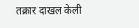तक्रार दाखल केली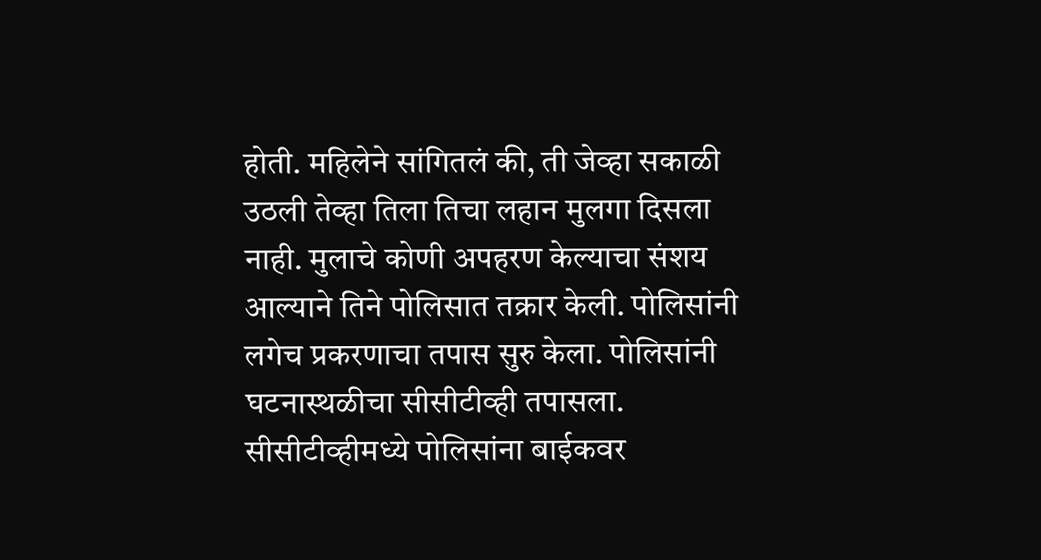होती. महिलेने सांगितलं की, ती जेव्हा सकाळी उठली तेव्हा तिला तिचा लहान मुलगा दिसला नाही. मुलाचे कोणी अपहरण केल्याचा संशय आल्याने तिने पोलिसात तक्रार केली. पोलिसांनी लगेच प्रकरणाचा तपास सुरु केला. पोलिसांनी घटनास्थळीचा सीसीटीव्ही तपासला.
सीसीटीव्हीमध्ये पोलिसांना बाईकवर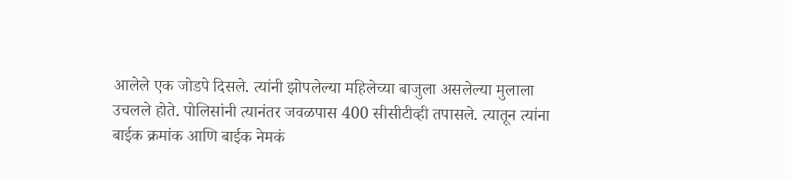आलेले एक जोडपे दिसले. त्यांनी झोपलेल्या महिलेच्या बाजुला असलेल्या मुलाला उचलले होते. पोलिसांनी त्यानंतर जवळपास 400 सीसीटीव्ही तपासले. त्यातून त्यांना बाईक क्रमांक आणि बाईक नेमकं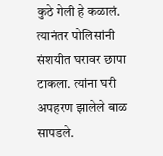कुठे गेली हे कळालं. त्यानंतर पोलिसांनी संशयीत घरावर छापा टाकला. त्यांना घरी अपहरण झालेले बाळ सापडले.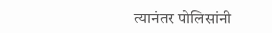त्यानंतर पोलिसांनी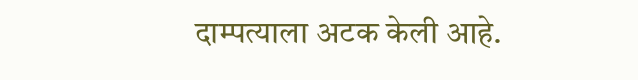दाम्पत्याला अटक केली आहे.